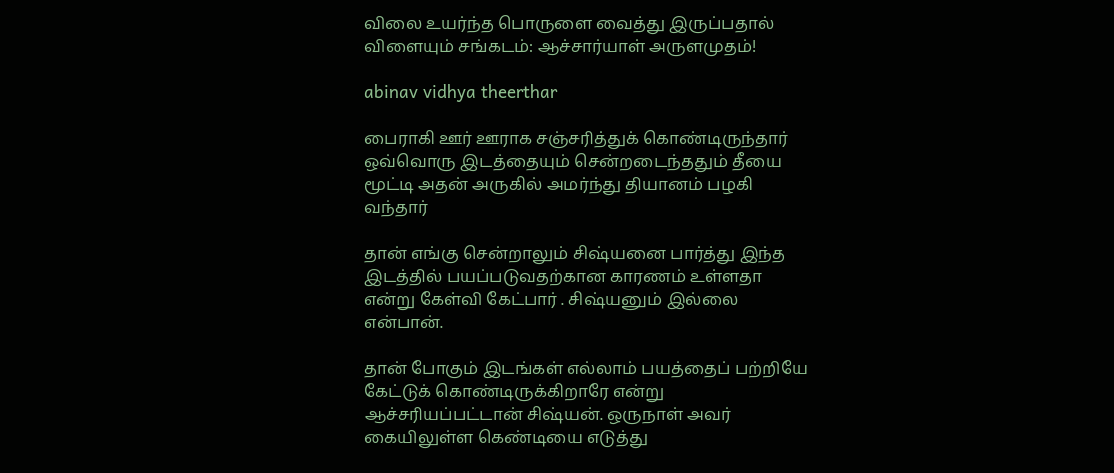விலை உயர்ந்த பொருளை வைத்து இருப்பதால் விளையும் சங்கடம்: ஆச்சார்யாள் அருளமுதம்!

abinav vidhya theerthar

பைராகி ஊர் ஊராக சஞ்சரித்துக் கொண்டிருந்தார் ஒவ்வொரு இடத்தையும் சென்றடைந்ததும் தீயை மூட்டி அதன் அருகில் அமர்ந்து தியானம் பழகி வந்தார்

தான் எங்கு சென்றாலும் சிஷ்யனை பார்த்து இந்த இடத்தில் பயப்படுவதற்கான காரணம் உள்ளதா என்று கேள்வி கேட்பார் . சிஷ்யனும் இல்லை என்பான்.

தான் போகும் இடங்கள் எல்லாம் பயத்தைப் பற்றியே கேட்டுக் கொண்டிருக்கிறாரே என்று ஆச்சரியப்பட்டான் சிஷ்யன். ஒருநாள் அவர் கையிலுள்ள கெண்டியை எடுத்து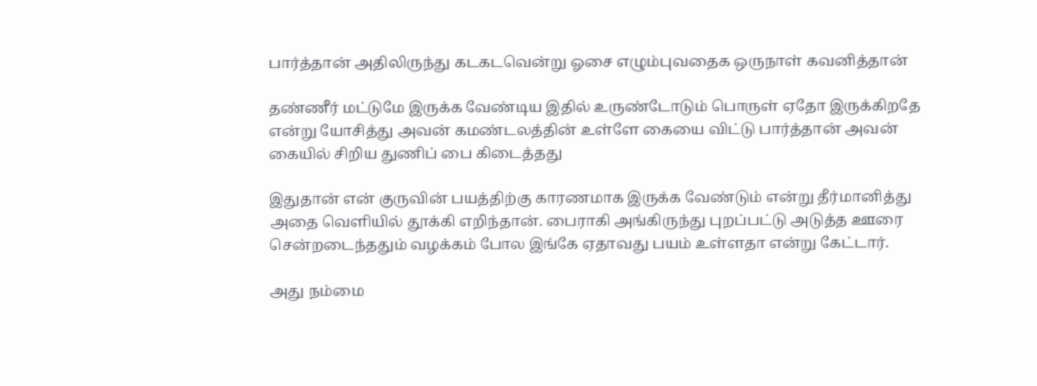பார்த்தான் அதிலிருந்து கடகடவென்று ஓசை எழும்புவதைக ஒருநாள் கவனித்தான்

தண்ணீர் மட்டுமே இருக்க வேண்டிய இதில் உருண்டோடும் பொருள் ஏதோ இருக்கிறதே என்று யோசித்து அவன் கமண்டலத்தின் உள்ளே கையை விட்டு பார்த்தான் அவன் கையில் சிறிய துணிப் பை கிடைத்தது

இதுதான் என் குருவின் பயத்திற்கு காரணமாக இருக்க வேண்டும் என்று தீர்மானித்து அதை வெளியில் தூக்கி எறிந்தான். பைராகி அங்கிருந்து புறப்பட்டு அடுத்த ஊரை சென்றடைந்ததும் வழக்கம் போல இங்கே ஏதாவது பயம் உள்ளதா என்று கேட்டார்.

அது நம்மை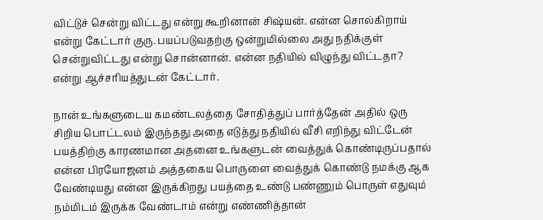விட்டுச் சென்று விட்டது என்று கூறினான் சிஷ்யன். என்ன சொல்கிறாய் என்று கேட்டார் குரு. பயப்படுவதற்கு ஒன்றுமில்லை அது நதிக்குள் சென்றுவிட்டது என்று சொன்னான். என்ன நதியில் விழுந்து விட்டதா? என்று ஆச்சரியத்துடன் கேட்டார்.

நான் உங்களுடைய கமண்டலத்தை சோதித்துப் பார்த்தேன் அதில் ஒரு சிறிய பொட்டலம் இருந்தது அதை எடுத்து நதியில் வீசி எறிந்து விட்டேன் பயத்திற்கு காரணமான அதனை உங்களுடன் வைத்துக் கொண்டிருப்பதால் என்ன பிரயோஜனம் அத்தகைய பொருளை வைத்துக் கொண்டு நமக்கு ஆக வேண்டியது என்ன இருக்கிறது பயத்தை உண்டு பண்ணும் பொருள் எதுவும் நம்மிடம் இருக்க வேண்டாம் என்று எண்ணித்தான்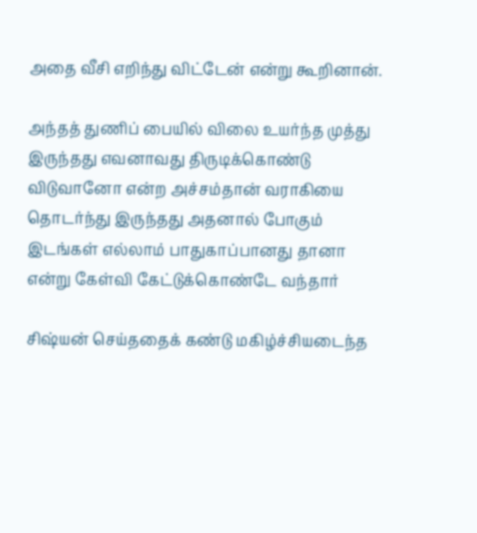அதை வீசி எறிந்து விட்டேன் என்று கூறினான்.

அந்தத் துணிப் பையில் விலை உயர்ந்த முத்து இருந்தது எவனாவது திருடிக்கொண்டு விடுவானோ என்ற அச்சம்தான் வராகியை தொடர்ந்து இருந்தது அதனால் போகும் இடங்கள் எல்லாம் பாதுகாப்பானது தானா என்று கேள்வி கேட்டுக்கொண்டே வந்தார்

சிஷ்யன் செய்ததைக் கண்டு மகிழ்ச்சியடைந்த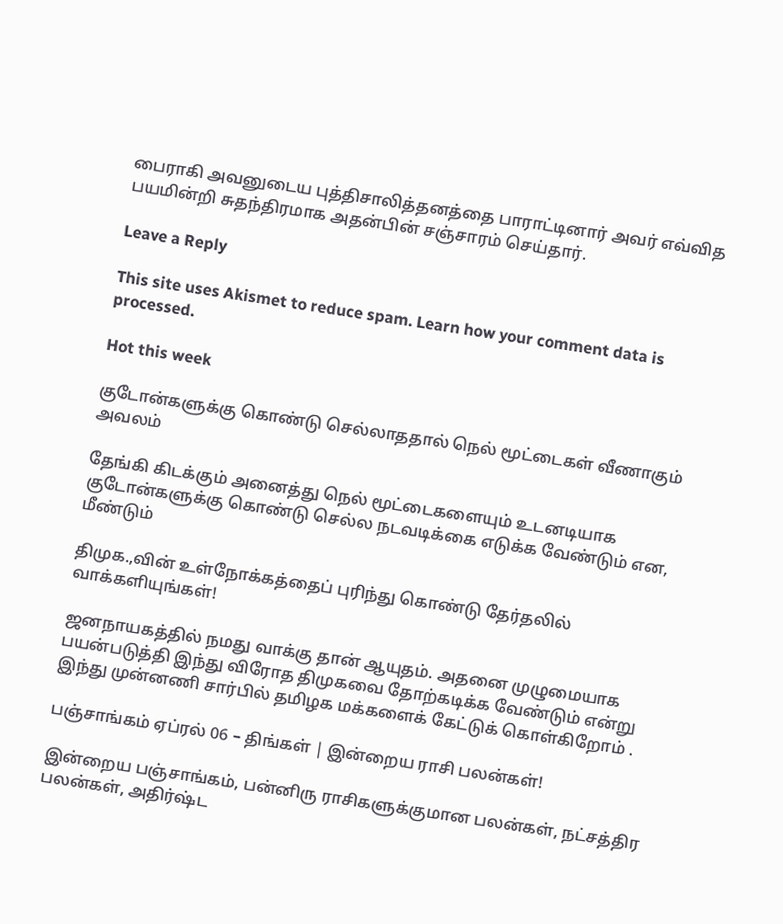பைராகி அவனுடைய புத்திசாலித்தனத்தை பாராட்டினார் அவர் எவ்வித பயமின்றி சுதந்திரமாக அதன்பின் சஞ்சாரம் செய்தார்.

Leave a Reply

This site uses Akismet to reduce spam. Learn how your comment data is processed.

Hot this week

குடோன்களுக்கு கொண்டு செல்லாததால் நெல் மூட்டைகள் வீணாகும் அவலம்

தேங்கி கிடக்கும் அனைத்து நெல் மூட்டைகளையும் உடனடியாக குடோன்களுக்கு கொண்டு செல்ல நடவடிக்கை எடுக்க வேண்டும் என, மீண்டும்

திமுக.,வின் உள்நோக்கத்தைப் புரிந்து கொண்டு தேர்தலில் வாக்களியுங்கள்!

ஜனநாயகத்தில் நமது வாக்கு தான் ஆயுதம். அதனை முழுமையாக பயன்படுத்தி இந்து விரோத திமுகவை தோற்கடிக்க வேண்டும் என்று இந்து முன்னணி சார்பில் தமிழக மக்களைக் கேட்டுக் கொள்கிறோம் .

பஞ்சாங்கம் ஏப்ரல் 06 – திங்கள் | இன்றைய ராசி பலன்கள்!

இன்றைய பஞ்சாங்கம், பன்னிரு ராசிகளுக்குமான பலன்கள், நட்சத்திர பலன்கள், அதிர்ஷ்ட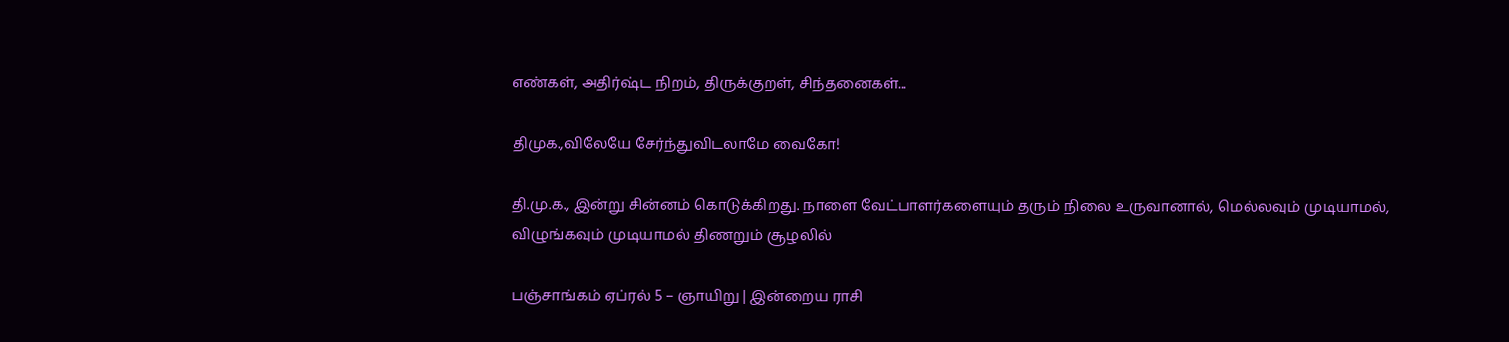எண்கள், அதிர்ஷ்ட நிறம், திருக்குறள், சிந்தனைகள்...

திமுக.,விலேயே சேர்ந்துவிடலாமே வைகோ!

தி.மு.க., இன்று சின்னம் கொடுக்கிறது. நாளை வேட்பாளர்களையும் தரும் நிலை உருவானால், மெல்லவும் முடியாமல், விழுங்கவும் முடியாமல் திணறும் சூழலில்

பஞ்சாங்கம் ஏப்ரல் 5 – ஞாயிறு | இன்றைய ராசி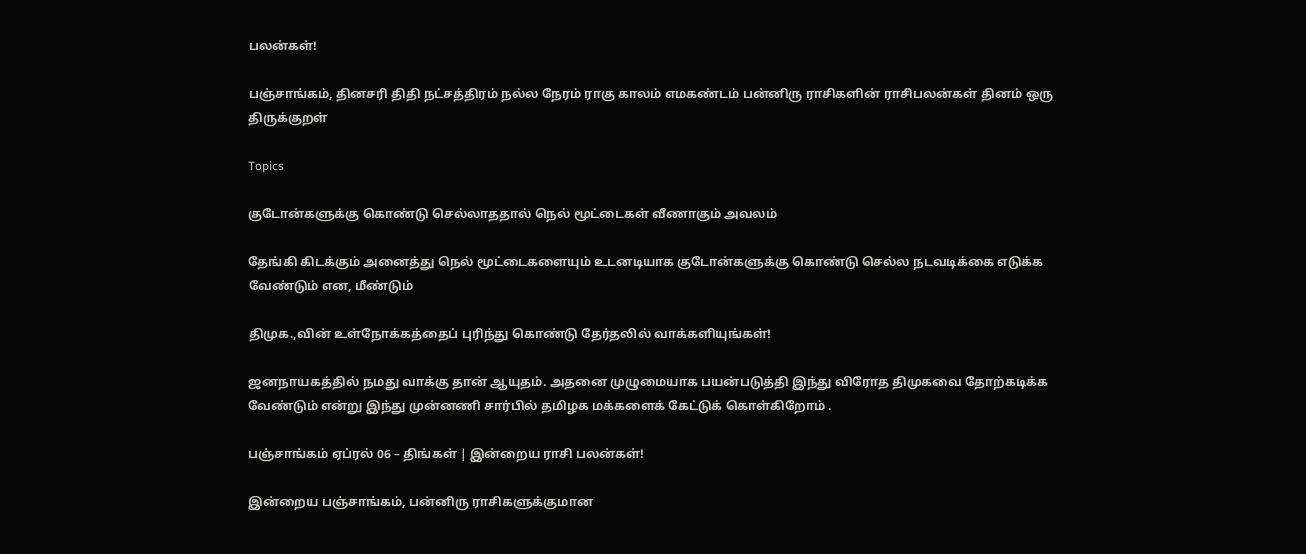பலன்கள்!

பஞ்சாங்கம், தினசரி திதி நட்சத்திரம் நல்ல நேரம் ராகு காலம் எமகண்டம் பன்னிரு ராசிகளின் ராசிபலன்கள் தினம் ஒரு திருக்குறள்

Topics

குடோன்களுக்கு கொண்டு செல்லாததால் நெல் மூட்டைகள் வீணாகும் அவலம்

தேங்கி கிடக்கும் அனைத்து நெல் மூட்டைகளையும் உடனடியாக குடோன்களுக்கு கொண்டு செல்ல நடவடிக்கை எடுக்க வேண்டும் என, மீண்டும்

திமுக.,வின் உள்நோக்கத்தைப் புரிந்து கொண்டு தேர்தலில் வாக்களியுங்கள்!

ஜனநாயகத்தில் நமது வாக்கு தான் ஆயுதம். அதனை முழுமையாக பயன்படுத்தி இந்து விரோத திமுகவை தோற்கடிக்க வேண்டும் என்று இந்து முன்னணி சார்பில் தமிழக மக்களைக் கேட்டுக் கொள்கிறோம் .

பஞ்சாங்கம் ஏப்ரல் 06 – திங்கள் | இன்றைய ராசி பலன்கள்!

இன்றைய பஞ்சாங்கம், பன்னிரு ராசிகளுக்குமான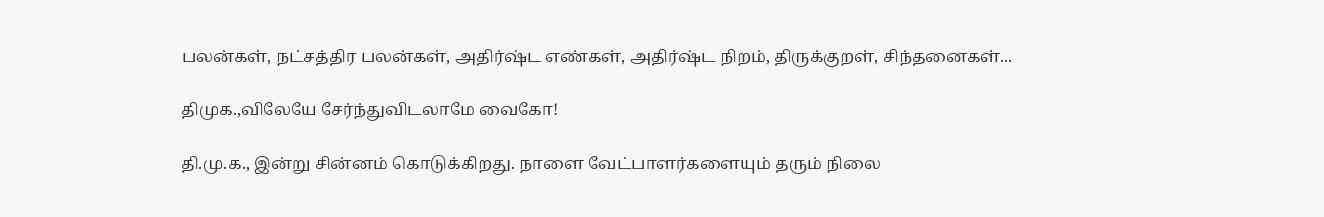பலன்கள், நட்சத்திர பலன்கள், அதிர்ஷ்ட எண்கள், அதிர்ஷ்ட நிறம், திருக்குறள், சிந்தனைகள்...

திமுக.,விலேயே சேர்ந்துவிடலாமே வைகோ!

தி.மு.க., இன்று சின்னம் கொடுக்கிறது. நாளை வேட்பாளர்களையும் தரும் நிலை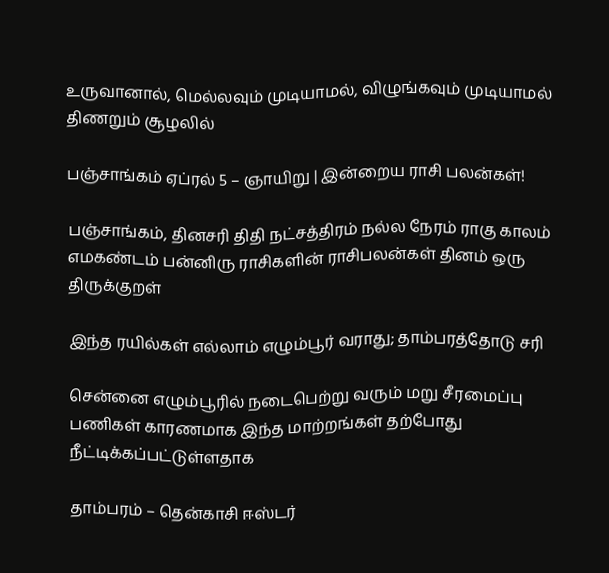உருவானால், மெல்லவும் முடியாமல், விழுங்கவும் முடியாமல் திணறும் சூழலில்

பஞ்சாங்கம் ஏப்ரல் 5 – ஞாயிறு | இன்றைய ராசி பலன்கள்!

பஞ்சாங்கம், தினசரி திதி நட்சத்திரம் நல்ல நேரம் ராகு காலம் எமகண்டம் பன்னிரு ராசிகளின் ராசிபலன்கள் தினம் ஒரு திருக்குறள்

இந்த ரயில்கள் எல்லாம் எழும்பூர் வராது; தாம்பரத்தோடு சரி

சென்னை எழும்பூரில் நடைபெற்று வரும் மறு சீரமைப்பு பணிகள் காரணமாக இந்த மாற்றங்கள் தற்போது நீட்டிக்கப்பட்டுள்ளதாக‌

தாம்பரம் – தென்காசி ஈஸ்டர்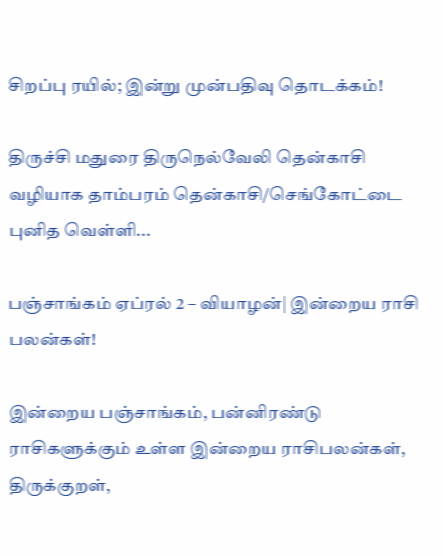சிறப்பு ரயில்; இன்று முன்பதிவு தொடக்கம்!

திருச்சி மதுரை திருநெல்வேலி தென்காசி வழியாக தாம்பரம் தென்காசி/செங்கோட்டை புனித வெள்ளி...

பஞ்சாங்கம் ஏப்ரல் 2 – வியாழன்| இன்றைய ராசி பலன்கள்!

இன்றைய பஞ்சாங்கம், பன்னிரண்டு ராசிகளுக்கும் உள்ள இன்றைய ராசிபலன்கள், திருக்குறள்,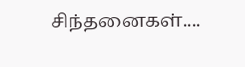சிந்தனைகள்....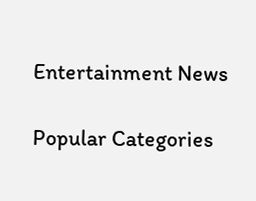Entertainment News

Popular Categories